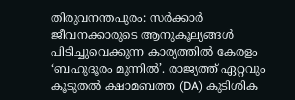തിരുവനന്തപുരം: സർക്കാർ ജീവനക്കാരുടെ ആനുകൂല്യങ്ങൾ പിടിച്ചുവെക്കുന്ന കാര്യത്തിൽ കേരളം ‘ബഹുദൂരം മുന്നിൽ’. രാജ്യത്ത് ഏറ്റവും കൂടുതൽ ക്ഷാമബത്ത (DA) കുടിശിക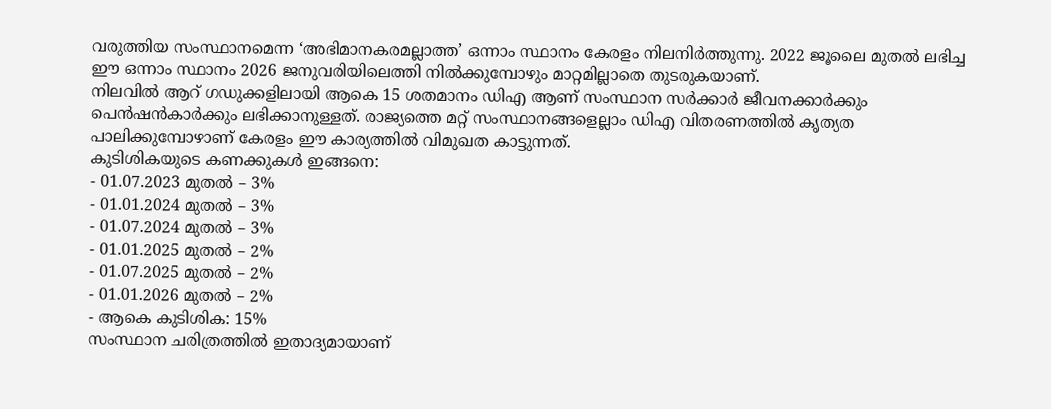വരുത്തിയ സംസ്ഥാനമെന്ന ‘അഭിമാനകരമല്ലാത്ത’ ഒന്നാം സ്ഥാനം കേരളം നിലനിർത്തുന്നു. 2022 ജൂലൈ മുതൽ ലഭിച്ച ഈ ഒന്നാം സ്ഥാനം 2026 ജനുവരിയിലെത്തി നിൽക്കുമ്പോഴും മാറ്റമില്ലാതെ തുടരുകയാണ്.
നിലവിൽ ആറ് ഗഡുക്കളിലായി ആകെ 15 ശതമാനം ഡിഎ ആണ് സംസ്ഥാന സർക്കാർ ജീവനക്കാർക്കും പെൻഷൻകാർക്കും ലഭിക്കാനുള്ളത്. രാജ്യത്തെ മറ്റ് സംസ്ഥാനങ്ങളെല്ലാം ഡിഎ വിതരണത്തിൽ കൃത്യത പാലിക്കുമ്പോഴാണ് കേരളം ഈ കാര്യത്തിൽ വിമുഖത കാട്ടുന്നത്.
കുടിശികയുടെ കണക്കുകൾ ഇങ്ങനെ:
- 01.07.2023 മുതൽ – 3%
- 01.01.2024 മുതൽ – 3%
- 01.07.2024 മുതൽ – 3%
- 01.01.2025 മുതൽ – 2%
- 01.07.2025 മുതൽ – 2%
- 01.01.2026 മുതൽ – 2%
- ആകെ കുടിശിക: 15%
സംസ്ഥാന ചരിത്രത്തിൽ ഇതാദ്യമായാണ്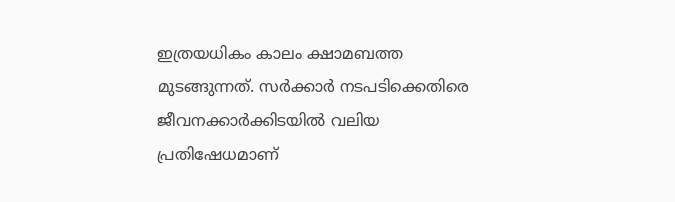ഇത്രയധികം കാലം ക്ഷാമബത്ത മുടങ്ങുന്നത്. സർക്കാർ നടപടിക്കെതിരെ ജീവനക്കാർക്കിടയിൽ വലിയ പ്രതിഷേധമാണ്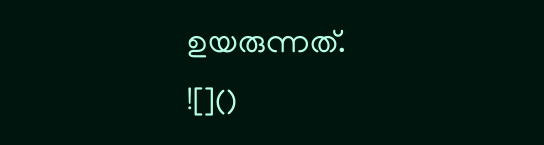ഉയരുന്നത്.
![]()